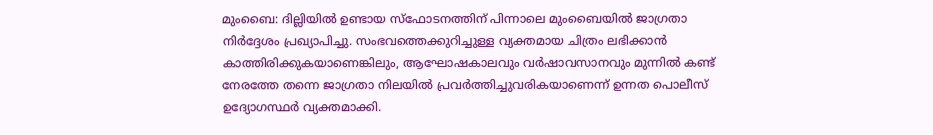മുംബൈ: ദില്ലിയിൽ ഉണ്ടായ സ്ഫോടനത്തിന് പിന്നാലെ മുംബൈയിൽ ജാഗ്രതാ നിർദ്ദേശം പ്രഖ്യാപിച്ചു. സംഭവത്തെക്കുറിച്ചുള്ള വ്യക്തമായ ചിത്രം ലഭിക്കാൻ കാത്തിരിക്കുകയാണെങ്കിലും, ആഘോഷകാലവും വർഷാവസാനവും മുന്നിൽ കണ്ട് നേരത്തേ തന്നെ ജാഗ്രതാ നിലയിൽ പ്രവർത്തിച്ചുവരികയാണെന്ന് ഉന്നത പൊലീസ് ഉദ്യോഗസ്ഥർ വ്യക്തമാക്കി.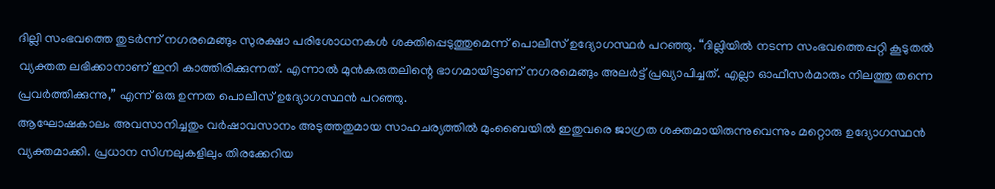ദില്ലി സംഭവത്തെ തുടർന്ന് നഗരമെങ്ങും സുരക്ഷാ പരിശോധനകൾ ശക്തിപ്പെടുത്തുമെന്ന് പൊലീസ് ഉദ്യോഗസ്ഥർ പറഞ്ഞു. “ദില്ലിയിൽ നടന്ന സംഭവത്തെപ്പറ്റി കൂടുതൽ വ്യക്തത ലഭിക്കാനാണ് ഇനി കാത്തിരിക്കുന്നത്. എന്നാൽ മുൻകരുതലിന്റെ ഭാഗമായിട്ടാണ് നഗരമെങ്ങും അലർട്ട് പ്രഖ്യാപിച്ചത്. എല്ലാ ഓഫീസർമാരും നിലത്തു തന്നെ പ്രവർത്തിക്കുന്നു,” എന്ന് ഒരു ഉന്നത പൊലീസ് ഉദ്യോഗസ്ഥൻ പറഞ്ഞു.
ആഘോഷകാലം അവസാനിച്ചതും വർഷാവസാനം അടുത്തതുമായ സാഹചര്യത്തിൽ മുംബൈയിൽ ഇതുവരെ ജാഗ്രത ശക്തമായിരുന്നുവെന്നും മറ്റൊരു ഉദ്യോഗസ്ഥൻ വ്യക്തമാക്കി. പ്രധാന സിഗ്നലുകളിലും തിരക്കേറിയ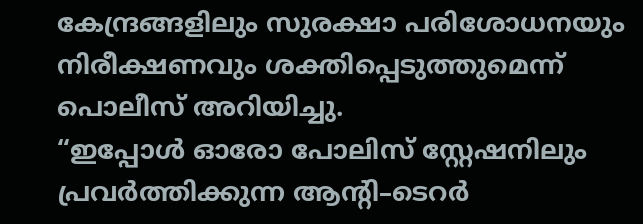കേന്ദ്രങ്ങളിലും സുരക്ഷാ പരിശോധനയും നിരീക്ഷണവും ശക്തിപ്പെടുത്തുമെന്ന് പൊലീസ് അറിയിച്ചു.
“ഇപ്പോൾ ഓരോ പോലിസ് സ്റ്റേഷനിലും പ്രവർത്തിക്കുന്ന ആന്റി–ടെറർ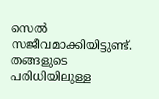സെൽ സജീവമാക്കിയിട്ടുണ്ട്. തങ്ങളുടെ പരിധിയിലുള്ള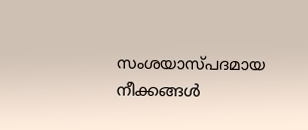സംശയാസ്പദമായ നീക്കങ്ങൾ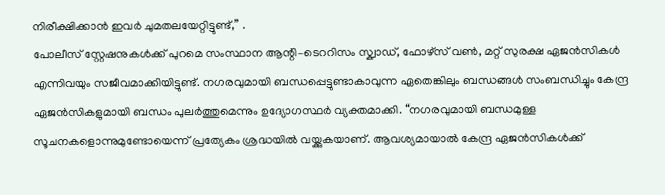നിരീക്ഷിക്കാൻ ഇവർ ചുമതലയേറ്റിട്ടുണ്ട്,” .
പോലീസ് സ്റ്റേഷനുകൾക്ക് പുറമെ സംസ്ഥാന ആന്റി–ടെററിസം സ്ക്വാഡ്, ഫോഴ്സ് വൺ, മറ്റ് സുരക്ഷ ഏജൻസികൾ എന്നിവയും സജീവമാക്കിയിട്ടുണ്ട്. നഗരവുമായി ബന്ധപ്പെട്ടുണ്ടാകാവുന്ന ഏതെങ്കിലും ബന്ധങ്ങൾ സംബന്ധിച്ചും കേന്ദ്ര ഏജൻസികളുമായി ബന്ധം പുലർത്തുമെന്നും ഉദ്യോഗസ്ഥർ വ്യക്തമാക്കി. “നഗരവുമായി ബന്ധമുള്ള സൂചനകളൊന്നുമുണ്ടോയെന്ന് പ്രത്യേകം ശ്രദ്ധയിൽ വയ്ക്കുകയാണ്. ആവശ്യമായാൽ കേന്ദ്ര ഏജൻസികൾക്ക്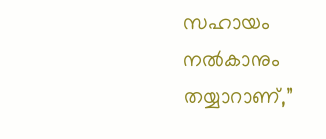സഹായം നൽകാനും തയ്യാറാണ്,”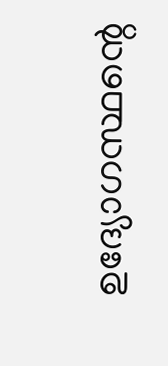ഉദ്യോഗസ്ഥന്റെ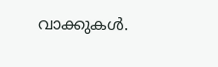വാക്കുകൾ.